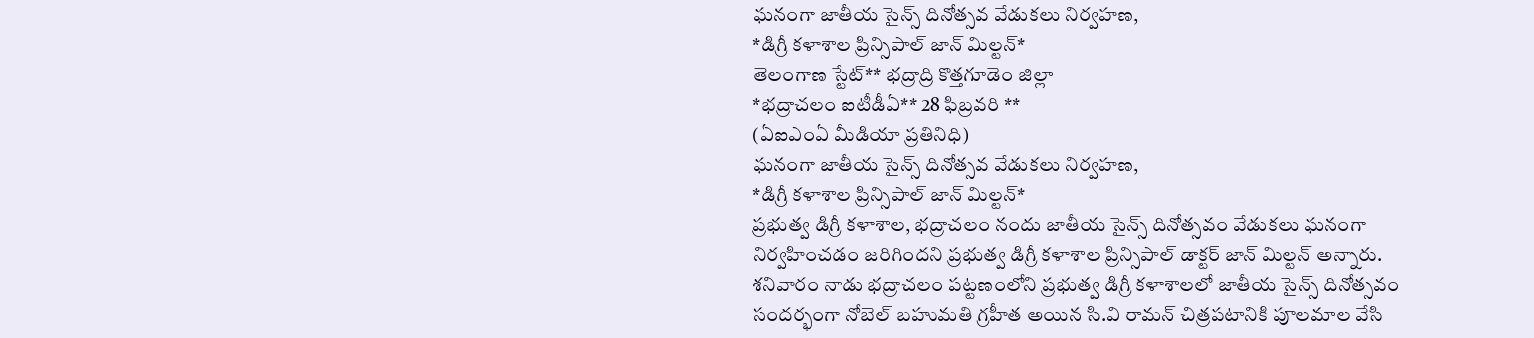ఘనంగా జాతీయ సైన్స్ దినోత్సవ వేడుకలు నిర్వహణ,
*డిగ్రీ కళాశాల ప్రిన్సిపాల్ జాన్ మిల్టన్*
తెలంగాణ స్టేట్** భద్రాద్రి కొత్తగూడెం జిల్లా
*భద్రాచలం ఐటీడీఏ** 28 ఫిబ్రవరి **
(ఏఐఎంఏ మీడియా ప్రతినిధి)
ఘనంగా జాతీయ సైన్స్ దినోత్సవ వేడుకలు నిర్వహణ,
*డిగ్రీ కళాశాల ప్రిన్సిపాల్ జాన్ మిల్టన్*
ప్రభుత్వ డిగ్రీ కళాశాల, భద్రాచలం నందు జాతీయ సైన్స్ దినోత్సవం వేడుకలు ఘనంగా నిర్వహించడం జరిగిందని ప్రభుత్వ డిగ్రీ కళాశాల ప్రిన్సిపాల్ డాక్టర్ జాన్ మిల్టన్ అన్నారు. శనివారం నాడు భద్రాచలం పట్టణంలోని ప్రభుత్వ డిగ్రీ కళాశాలలో జాతీయ సైన్స్ దినోత్సవం సందర్భంగా నోబెల్ బహుమతి గ్రహీత అయిన సి.వి రామన్ చిత్రపటానికి పూలమాల వేసి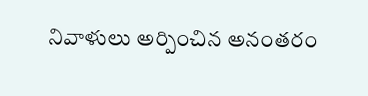నివాళులు అర్పించిన అనంతరం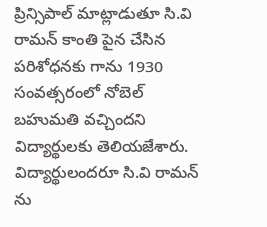ప్రిన్సిపాల్ మాట్లాడుతూ సి.వి రామన్ కాంతి పైన చేసిన పరిశోధనకు గాను 1930 సంవత్సరంలో నోబెల్ బహుమతి వచ్చిందని విద్యార్థులకు తెలియజేశారు. విద్యార్థులందరూ సి.వి రామన్ ను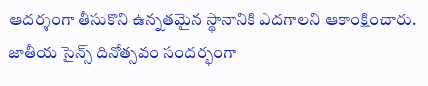ఆదర్శంగా తీసుకొని ఉన్నతమైన స్థానానికి ఎదగాలని ఆకాంక్షించారు. జాతీయ సైన్స్ దినోత్సవం సందర్భంగా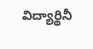విద్యార్థినీ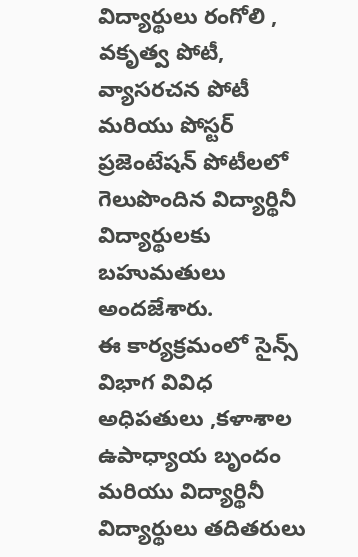విద్యార్థులు రంగోలి , వకృత్వ పోటీ, వ్యాసరచన పోటీ మరియు పోస్టర్ ప్రజెంటేషన్ పోటీలలో గెలుపొందిన విద్యార్థినీ విద్యార్థులకు బహుమతులు అందజేశారు.
ఈ కార్యక్రమంలో సైన్స్ విభాగ వివిధ అధిపతులు ,కళాశాల ఉపాధ్యాయ బృందం మరియు విద్యార్థినీ విద్యార్థులు తదితరులు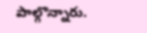పాల్గొన్నారు.